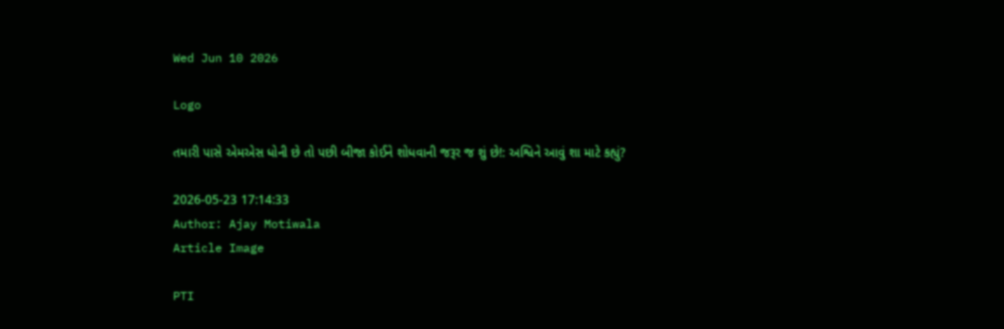Wed Jun 10 2026

Logo

તમારી પાસે એમએસ ધોની છે તો પછી બીજા કોઈને શોધવાની જરૂર જ શું છે!: અશ્વિને આવું શા માટે કહ્યું?

2026-05-23 17:14:33
Author: Ajay Motiwala
Article Image

PTI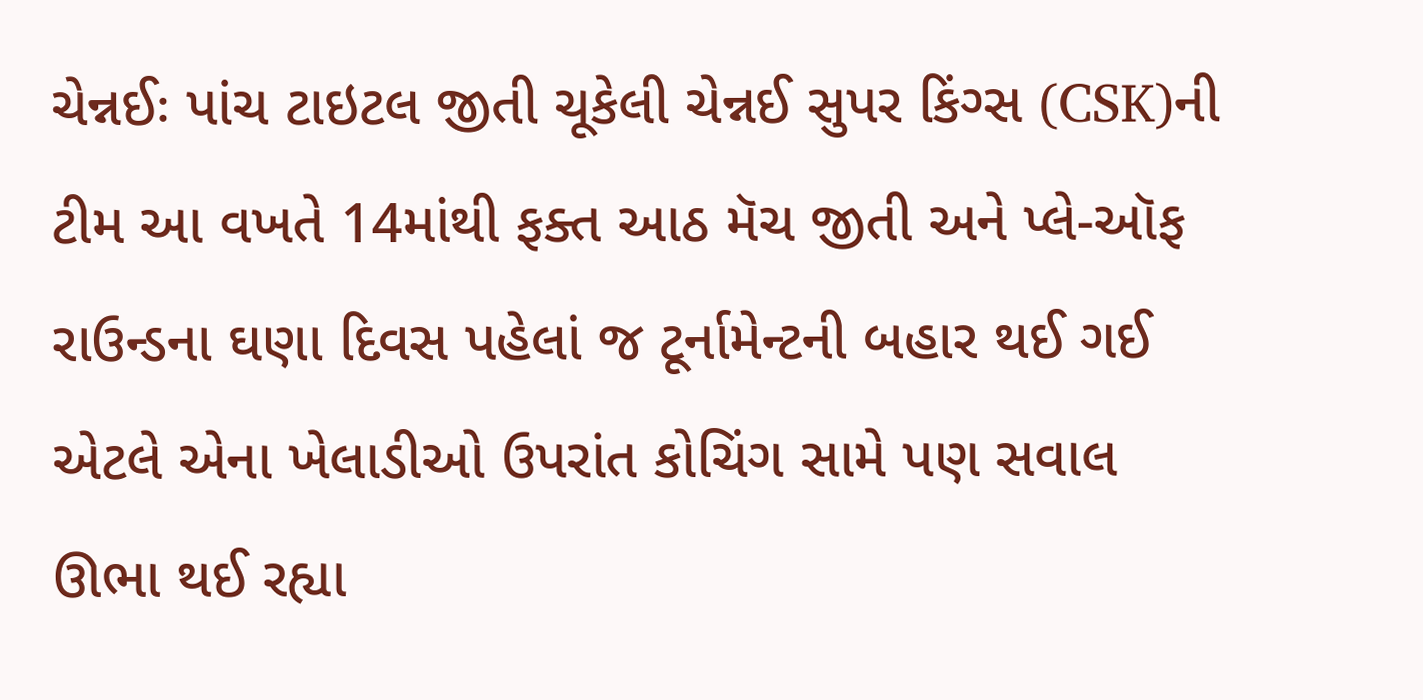ચેન્નઈઃ પાંચ ટાઇટલ જીતી ચૂકેલી ચેન્નઈ સુપર કિંગ્સ (CSK)ની ટીમ આ વખતે 14માંથી ફક્ત આઠ મૅચ જીતી અને પ્લે-ઑફ રાઉન્ડના ઘણા દિવસ પહેલાં જ ટૂર્નામેન્ટની બહાર થઈ ગઈ એટલે એના ખેલાડીઓ ઉપરાંત કોચિંગ સામે પણ સવાલ ઊભા થઈ રહ્યા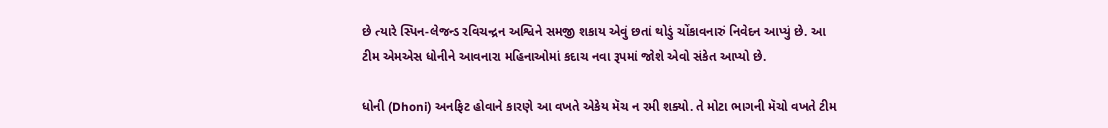છે ત્યારે સ્પિન-લેજન્ડ રવિચન્દ્રન અશ્વિને સમજી શકાય એવું છતાં થોડું ચોંકાવનારું નિવેદન આપ્યું છે. આ ટીમ એમએસ ધોનીને આવનારા મહિનાઓમાં કદાચ નવા રૂપમાં જોશે એવો સંકેત આપ્યો છે.

ધોની (Dhoni) અનફિટ હોવાને કારણે આ વખતે એકેય મૅચ ન રમી શક્યો. તે મોટા ભાગની મૅચો વખતે ટીમ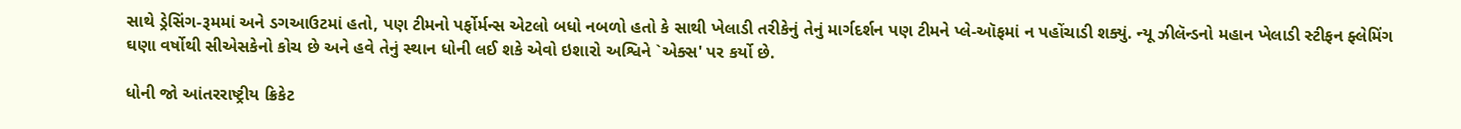સાથે ડ્રેસિંગ-રૂમમાં અને ડગઆઉટમાં હતો, પણ ટીમનો પર્ફોર્મન્સ એટલો બધો નબળો હતો કે સાથી ખેલાડી તરીકેનું તેનું માર્ગદર્શન પણ ટીમને પ્લે-ઑફમાં ન પહોંચાડી શક્યું. ન્યૂ ઝીલૅન્ડનો મહાન ખેલાડી સ્ટીફન ફ્લેમિંગ ઘણા વર્ષોથી સીએસકેનો કોચ છે અને હવે તેનું સ્થાન ધોની લઈ શકે એવો ઇશારો અશ્વિને `એક્સ' પર કર્યો છે.

ધોની જો આંતરરાષ્ટ્રીય ક્રિકેટ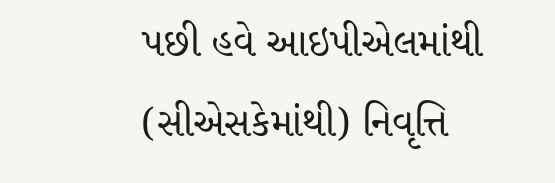પછી હવે આઇપીએલમાંથી (સીએસકેમાંથી) નિવૃત્તિ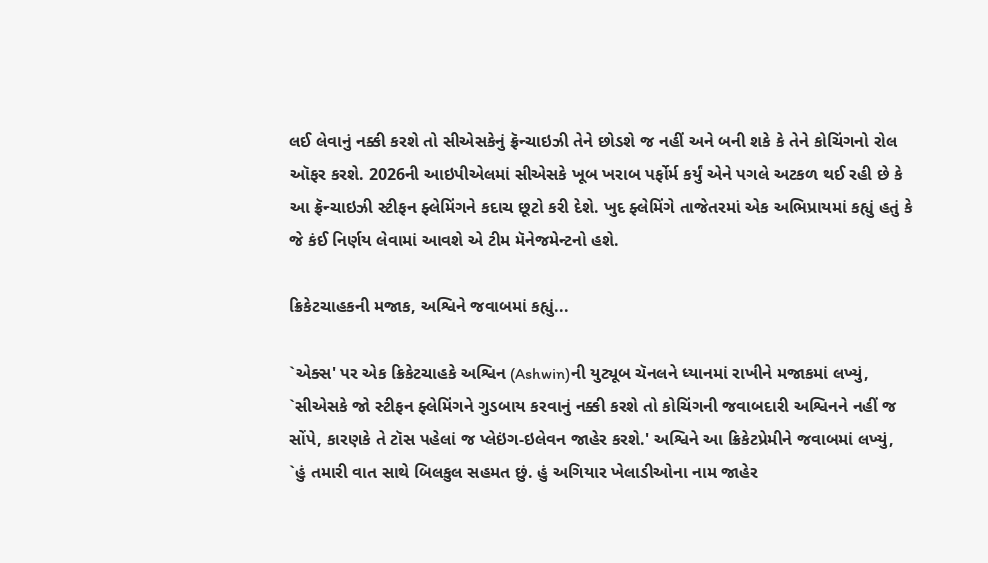લઈ લેવાનું નક્કી કરશે તો સીએસકેનું ફ્રૅન્ચાઇઝી તેને છોડશે જ નહીં અને બની શકે કે તેને કોચિંગનો રોલ ઑફર કરશે. 2026ની આઇપીએલમાં સીએસકે ખૂબ ખરાબ પર્ફોર્મ કર્યું એને પગલે અટકળ થઈ રહી છે કે આ ફ્રૅન્ચાઇઝી સ્ટીફન ફ્લેમિંગને કદાચ છૂટો કરી દેશે. ખુદ ફ્લેમિંગે તાજેતરમાં એક અભિપ્રાયમાં કહ્યું હતું કે જે કંઈ નિર્ણય લેવામાં આવશે એ ટીમ મૅનેજમેન્ટનો હશે.

ક્રિકેટચાહકની મજાક, અશ્વિને જવાબમાં કહ્યું...

`એક્સ' પર એક ક્રિકેટચાહકે અશ્વિન (Ashwin)ની યુટ્યૂબ ચૅનલને ધ્યાનમાં રાખીને મજાકમાં લખ્યું, `સીએસકે જો સ્ટીફન ફ્લેમિંગને ગુડબાય કરવાનું નક્કી કરશે તો કોચિંગની જવાબદારી અશ્વિનને નહીં જ સોંપે, કારણકે તે ટૉસ પહેલાં જ પ્લેઇંગ-ઇલેવન જાહેર કરશે.' અશ્વિને આ ક્રિકેટપ્રેમીને જવાબમાં લખ્યું, `હું તમારી વાત સાથે બિલકુલ સહમત છું. હું અગિયાર ખેલાડીઓના નામ જાહેર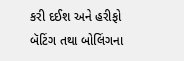કરી દઈશ અને હરીફો બૅટિંગ તથા બોલિંગના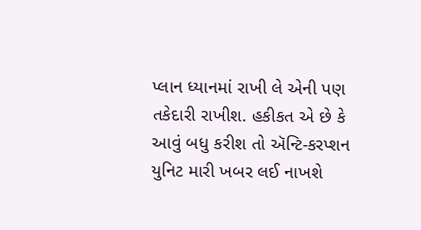પ્લાન ધ્યાનમાં રાખી લે એની પણ તકેદારી રાખીશ. હકીકત એ છે કે આવું બધુ કરીશ તો ઍન્ટિ-કરપ્શન યુનિટ મારી ખબર લઈ નાખશે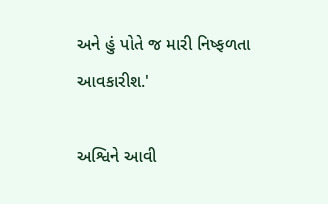અને હું પોતે જ મારી નિષ્ફળતા આવકારીશ.'

અશ્વિને આવી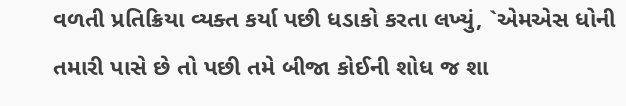વળતી પ્રતિક્રિયા વ્યક્ત કર્યા પછી ધડાકો કરતા લખ્યું, `એમએસ ધોની તમારી પાસે છે તો પછી તમે બીજા કોઈની શોધ જ શા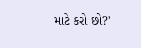માટે કરો છો?'